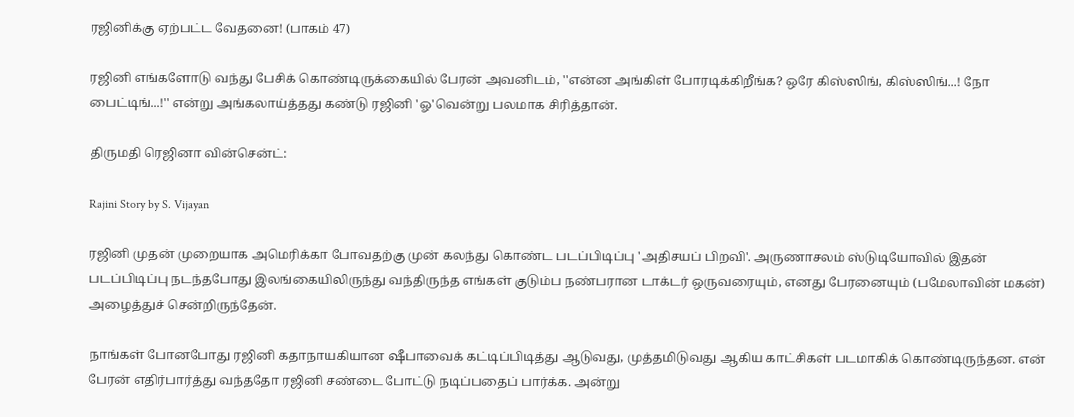ரஜினிக்கு ஏற்பட்ட வேதனை! (பாகம் 47)

ரஜினி எங்களோடு வந்து பேசிக் கொண்டிருக்கையில் பேரன் அவனிடம், ''என்ன அங்கிள் போரடிக்கிறீங்க? ஒரே கிஸ்ஸிங், கிஸ்ஸிங்...! நோ பைட்டிங்...!'' என்று அங்கலாய்த்தது கண்டு ரஜினி 'ஓ'வென்று பலமாக சிரித்தான்.

திருமதி ரெஜினா வின்சென்ட்:

Rajini Story by S. Vijayan

ரஜினி முதன் முறையாக அமெரிக்கா போவதற்கு முன் கலந்து கொண்ட படப்பிடிப்பு 'அதிசயப் பிறவி'. அருணாசலம் ஸ்டுடியோவில் இதன் படப்பிடிப்பு நடந்தபோது இலங்கையிலிருந்து வந்திருந்த எங்கள் குடும்ப நண்பரான டாக்டர் ஒருவரையும், எனது பேரனையும் (பமேலாவின் மகன்) அழைத்துச் சென்றிருந்தேன்.

நாங்கள் போனபோது ரஜினி கதாநாயகியான ஷீபாவைக் கட்டிப்பிடித்து ஆடுவது, முத்தமிடுவது ஆகிய காட்சிகள் படமாகிக் கொண்டிருந்தன. என் பேரன் எதிர்பார்த்து வந்ததோ ரஜினி சண்டை போட்டு நடிப்பதைப் பார்க்க. அன்று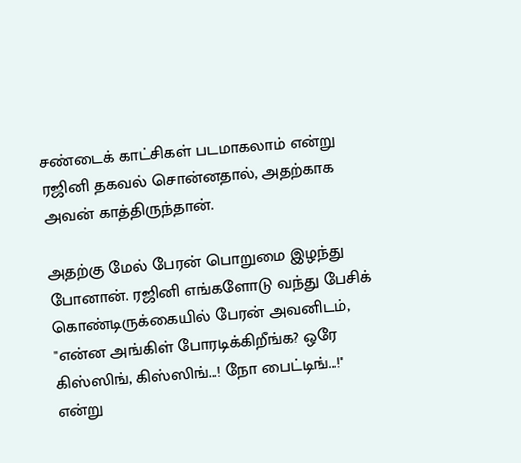சண்டைக் காட்சிகள் படமாகலாம் என்று ரஜினி தகவல் சொன்னதால், அதற்காக அவன் காத்திருந்தான்.

அதற்கு மேல் பேரன் பொறுமை இழந்து போனான். ரஜினி எங்களோடு வந்து பேசிக் கொண்டிருக்கையில் பேரன் அவனிடம், ''என்ன அங்கிள் போரடிக்கிறீங்க? ஒரே கிஸ்ஸிங், கிஸ்ஸிங்...! நோ பைட்டிங்...!'' என்று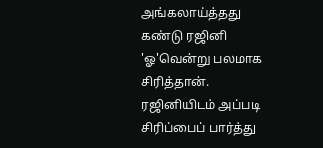அங்கலாய்த்தது கண்டு ரஜினி 'ஓ'வென்று பலமாக சிரித்தான். ரஜினியிடம் அப்படி சிரிப்பைப் பார்த்து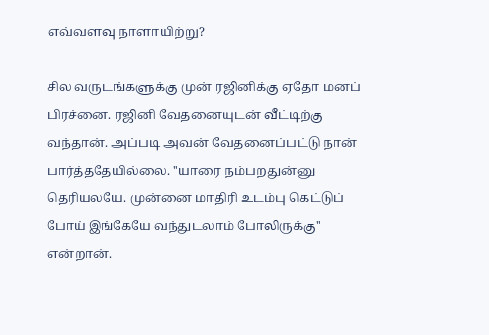எவ்வளவு நாளாயிற்று?

சில வருடங்களுக்கு முன் ரஜினிக்கு ஏதோ மனப் பிரச்னை. ரஜினி வேதனையுடன் வீட்டிற்கு வந்தான். அப்படி அவன் வேதனைப்பட்டு நான் பார்த்ததேயில்லை. ''யாரை நம்பறதுன்னு தெரியலயே. முன்னை மாதிரி உடம்பு கெட்டுப் போய் இங்கேயே வந்துடலாம் போலிருக்கு'' என்றான்.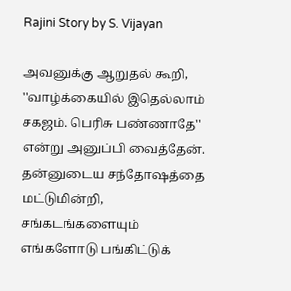Rajini Story by S. Vijayan

அவனுக்கு ஆறுதல் கூறி, ''வாழ்க்கையில் இதெல்லாம் சகஜம். பெரிசு பண்ணாதே'' என்று அனுப்பி வைத்தேன். தன்னுடைய சந்தோஷத்தை மட்டுமின்றி, சங்கடங்களையும் எங்களோடு பங்கிட்டுக்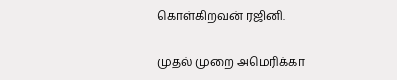கொள்கிறவன் ரஜினி.

முதல் முறை அமெரிக்கா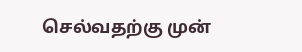செல்வதற்கு முன்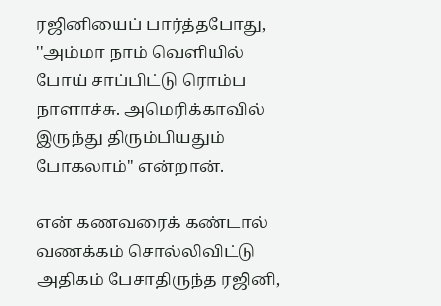ரஜினியைப் பார்த்தபோது, ''அம்மா நாம் வெளியில் போய் சாப்பிட்டு ரொம்ப நாளாச்சு. அமெரிக்காவில் இருந்து திரும்பியதும் போகலாம்'' என்றான்.

என் கணவரைக் கண்டால் வணக்கம் சொல்லிவிட்டு அதிகம் பேசாதிருந்த ரஜினி,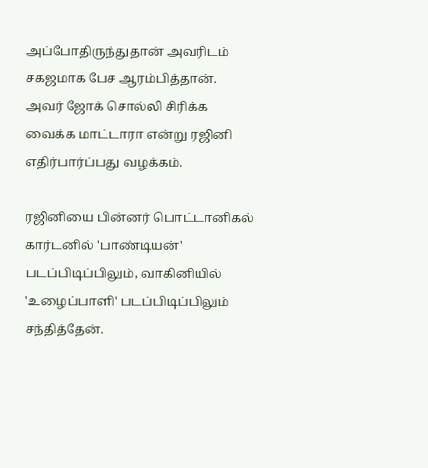அப்போதிருந்துதான் அவரிடம் சகஜமாக பேச ஆரம்பித்தான். அவர் ஜோக் சொல்லி சிரிக்க வைக்க மாட்டாரா என்று ரஜினி எதிர்பார்ப்பது வழக்கம்.

ரஜினியை பின்னர் பொட்டானிகல் கார்டனில் 'பாண்டியன்' படப்பிடிப்பிலும், வாகினியில் 'உழைப்பாளி' படப்பிடிப்பிலும் சந்தித்தேன்.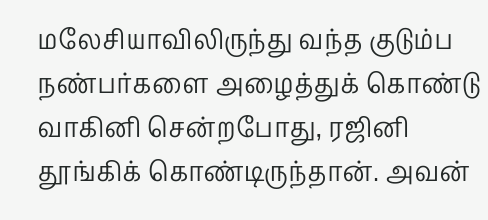மலேசியாவிலிருந்து வந்த குடும்ப நண்பர்களை அழைத்துக் கொண்டு வாகினி சென்றபோது, ரஜினி தூங்கிக் கொண்டிருந்தான். அவன்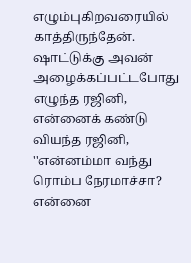எழும்புகிறவரையில் காத்திருந்தேன். ஷாட்டுக்கு அவன் அழைக்கப்பட்டபோது எழுந்த ரஜினி, என்னைக் கண்டு வியந்த ரஜினி, ''என்னம்மா வந்து ரொம்ப நேரமாச்சா? என்னை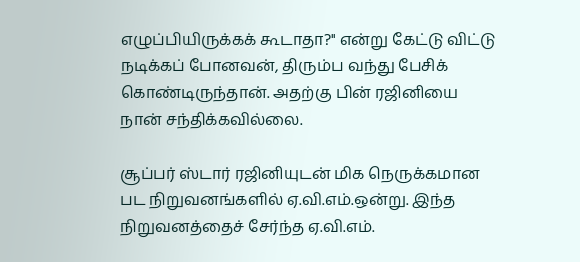எழுப்பியிருக்கக் கூடாதா?'' என்று கேட்டு விட்டு நடிக்கப் போனவன், திரும்ப வந்து பேசிக் கொண்டிருந்தான். அதற்கு பின் ரஜினியை நான் சந்திக்கவில்லை.

சூப்பர் ஸ்டார் ரஜினியுடன் மிக நெருக்கமான பட நிறுவனங்களில் ஏ.வி.எம்.ஒன்று. இந்த நிறுவனத்தைச் சேர்ந்த ஏ.வி.எம்.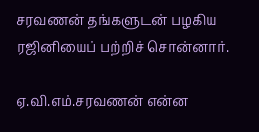சரவணன் தங்களுடன் பழகிய ரஜினியைப் பற்றிச் சொன்னார்.

ஏ.வி.எம்.சரவணன் என்ன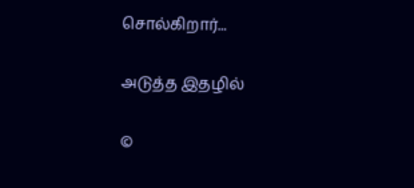சொல்கிறார்...

அடுத்த இதழில்

©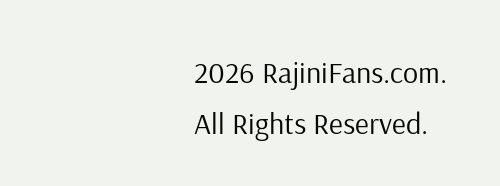2026 RajiniFans.com. All Rights Reserved.